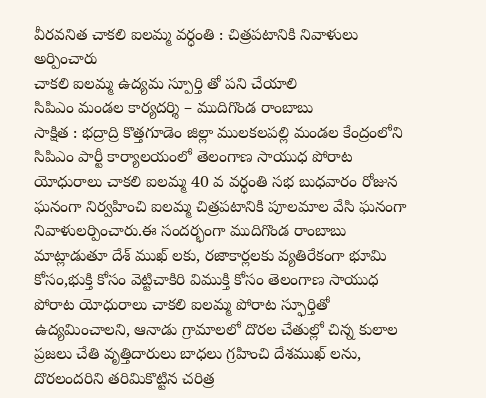వీరవనిత చాకలి ఐలమ్మ వర్ధంతి : చిత్రపటానికి నివాళులు అర్పించారు
చాకలి ఐలమ్మ ఉద్యమ స్పూర్తి తో పని చేయాలి
సిపిఎం మండల కార్యదర్శి – ముదిగొండ రాంబాబు
సాక్షిత : భద్రాద్రి కొత్తగూడెం జిల్లా ములకలపల్లి మండల కేంద్రంలోని సిపిఎం పార్టీ కార్యాలయంలో తెలంగాణ సాయుధ పోరాట యోధురాలు చాకలి ఐలమ్మ 40 వ వర్ధంతి సభ బుధవారం రోజున ఘనంగా నిర్వహించి ఐలమ్మ చిత్రపటానికి పూలమాల వేసి ఘనంగా నివాళులర్పించారు.ఈ సందర్భంగా ముదిగొండ రాంబాబు మాట్లాడుతూ దేశ్ ముఖ్ లకు, రజాకార్లలకు వ్యతిరేకంగా భూమి కోసం,భుక్తి కోసం వెట్టిచాకిరి విముక్తి కోసం తెలంగాణ సాయుధ పోరాట యోధురాలు చాకలి ఐలమ్మ పోరాట స్ఫూర్తితో ఉద్యమించాలని, ఆనాడు గ్రామాలలో దొరల చేతుల్లో చిన్న కులాల ప్రజలు చేతి వృత్తిదారులు బాధలు గ్రహించి దేశముఖ్ లను, దొరలందరిని తరిమికొట్టిన చరిత్ర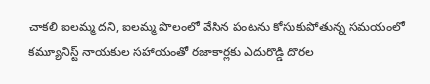చాకలి ఐలమ్మ దని, ఐలమ్మ పొలంలో వేసిన పంటను కోసుకుపోతున్న సమయంలో కమ్యూనిస్ట్ నాయకుల సహాయంతో రజాకార్లకు ఎదురొడ్డి దొరల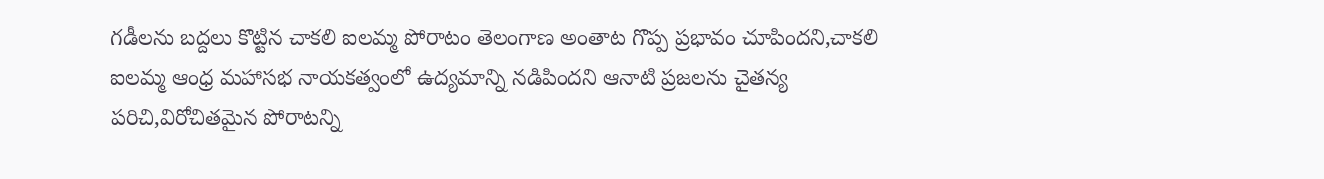గడీలను బద్దలు కొట్టిన చాకలి ఐలమ్మ పోరాటం తెలంగాణ అంతాట గొప్ప ప్రభావం చూపిందని,చాకలి ఐలమ్మ ఆంధ్ర మహాసభ నాయకత్వంలో ఉద్యమాన్ని నడిపిందని ఆనాటి ప్రజలను చైతన్య పరిచి,విరోచితమైన పోరాటన్ని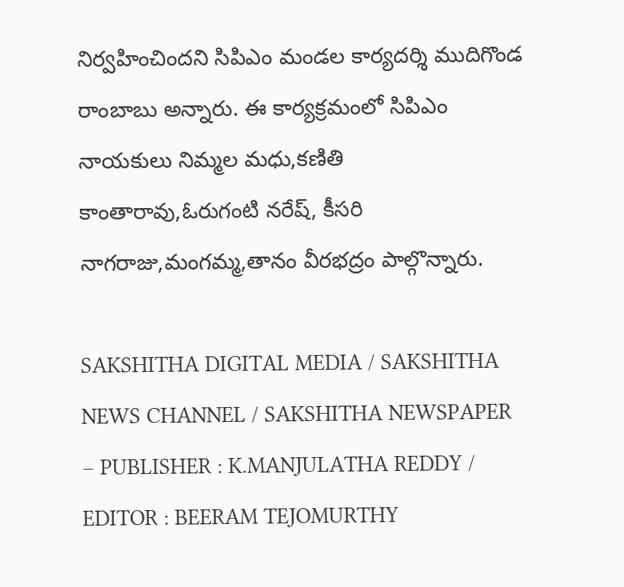నిర్వహించిందని సిపిఎం మండల కార్యదర్శి ముదిగొండ రాంబాబు అన్నారు. ఈ కార్యక్రమంలో సిపిఎం నాయకులు నిమ్మల మధు,కణితి కాంతారావు,ఓరుగంటి నరేష్, కీసరి నాగరాజు,మంగమ్మ,తానం వీరభద్రం పాల్గొన్నారు.

SAKSHITHA DIGITAL MEDIA / SAKSHITHA NEWS CHANNEL / SAKSHITHA NEWSPAPER – PUBLISHER : K.MANJULATHA REDDY / EDITOR : BEERAM TEJOMURTHY